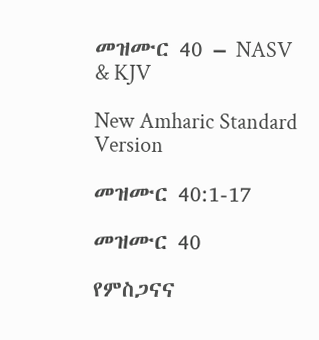መዝሙር 40 – NASV & KJV

New Amharic Standard Version

መዝሙር 40:1-17

መዝሙር 40

የምስጋናና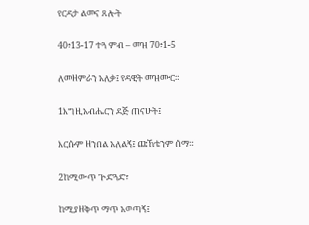የርዳታ ልመና ጸሎት

40፥13-17 ተጓ ምብ – መዝ 70፥1-5

ለመዘምራን አለቃ፤ የዳዊት መዝሙር።

1እግዚአብሔርን ደጅ ጠናሁት፤

እርሱም ዘንበል አለልኝ፤ ጩኸቴንም ሰማ።

2ከሚውጥ ጕድጓድ፣

ከሚያዘቅጥ ማጥ አወጣኝ፤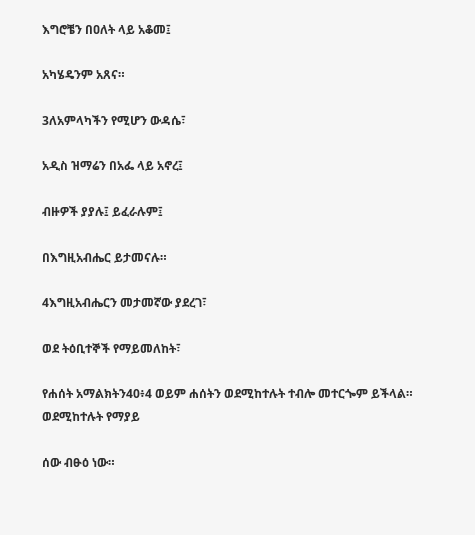እግሮቼን በዐለት ላይ አቆመ፤

አካሄዴንም አጸና።

3ለአምላካችን የሚሆን ውዳሴ፣

አዲስ ዝማሬን በአፌ ላይ አኖረ፤

ብዙዎች ያያሉ፤ ይፈራሉም፤

በእግዚአብሔር ይታመናሉ።

4እግዚአብሔርን መታመኛው ያደረገ፣

ወደ ትዕቢተኞች የማይመለከት፣

የሐሰት አማልክትን40፥4 ወይም ሐሰትን ወደሚከተሉት ተብሎ መተርጐም ይችላል። ወደሚከተሉት የማያይ

ሰው ብፁዕ ነው።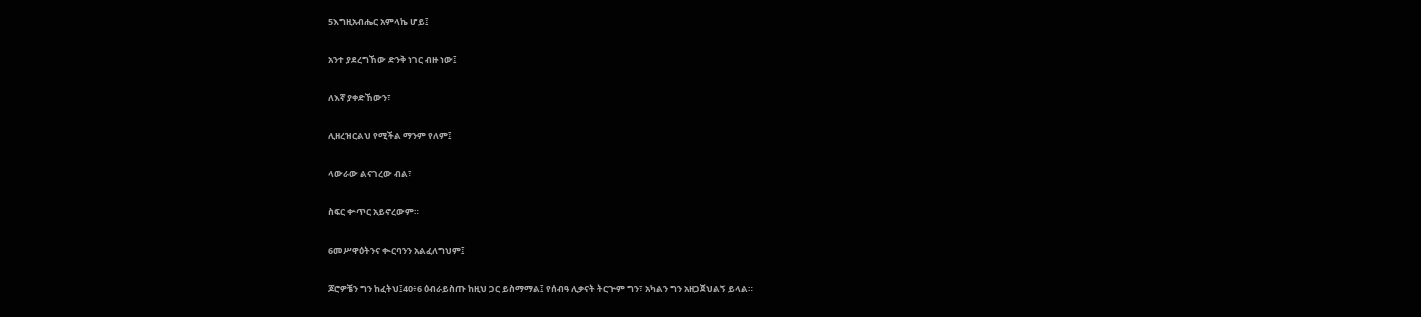5እግዚአብሔር አምላኬ ሆይ፤

አንተ ያደረግኸው ድንቅ ነገር ብዙ ነው፤

ለእኛ ያቀድኸውን፣

ሊዘረዝርልህ የሚችል ማንም የለም፤

ላውራው ልናገረው ብል፣

ስፍር ቍጥር አይኖረውም።

6መሥዋዕትንና ቊርባንን አልፈለግህም፤

ጆሮዎቼን ግን ከፈትህ፤40፥6 ዕብራይስጡ ከዚህ ጋር ይስማማል፤ የሰብዓ ሊቃናት ትርጕም ግን፣ አካልን ግን አዘጋጀህልኝ ይላል።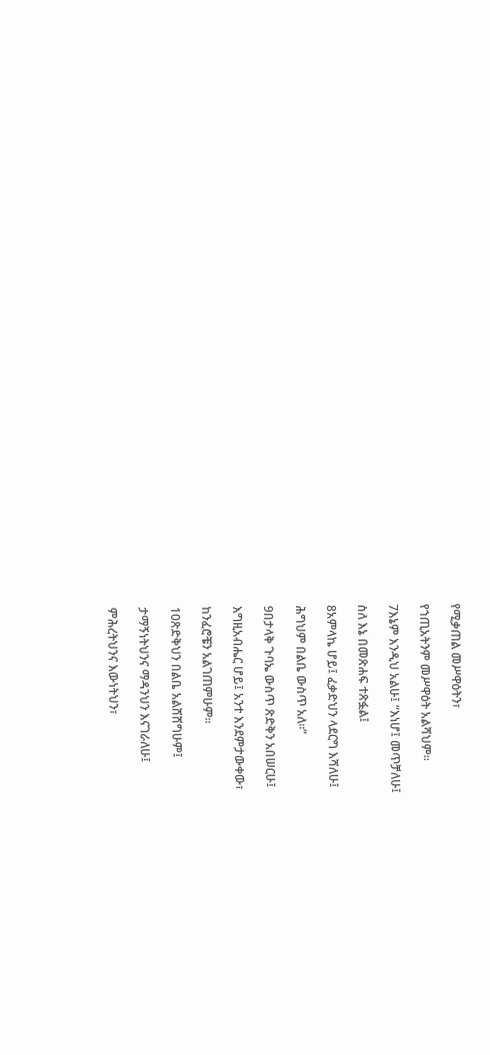የሚቃጠል መሥዋዕትን፣

የኀጢአትንም መሥዋዕት አልሻህም።

7እኔም እንዲህ አልሁ፤ “እነሆ፤ መጥቻለሁ፤

ስለ እኔ በመጽሐፍ ተጽፏል፤

8አምላኬ ሆይ፤ ፈቃድህን ላደርግ እሻለሁ፤

ሕግህም በልቤ ውስጥ አለ።”

9በታላቅ ጉባኤ ውስጥ ጽድቅን አበሠርሁ፤

እግዚአብሔር ሆይ፤ አንተ እንደምታውቀው፣

ከንፈሮቼን አልገጠምሁም።

10ጽድቅህን በልቤ አልሸሸግሁም፤

ታማኝነትህንና ማዳንህን እናገራለሁ፤

ምሕረትህንና እውነትህን፣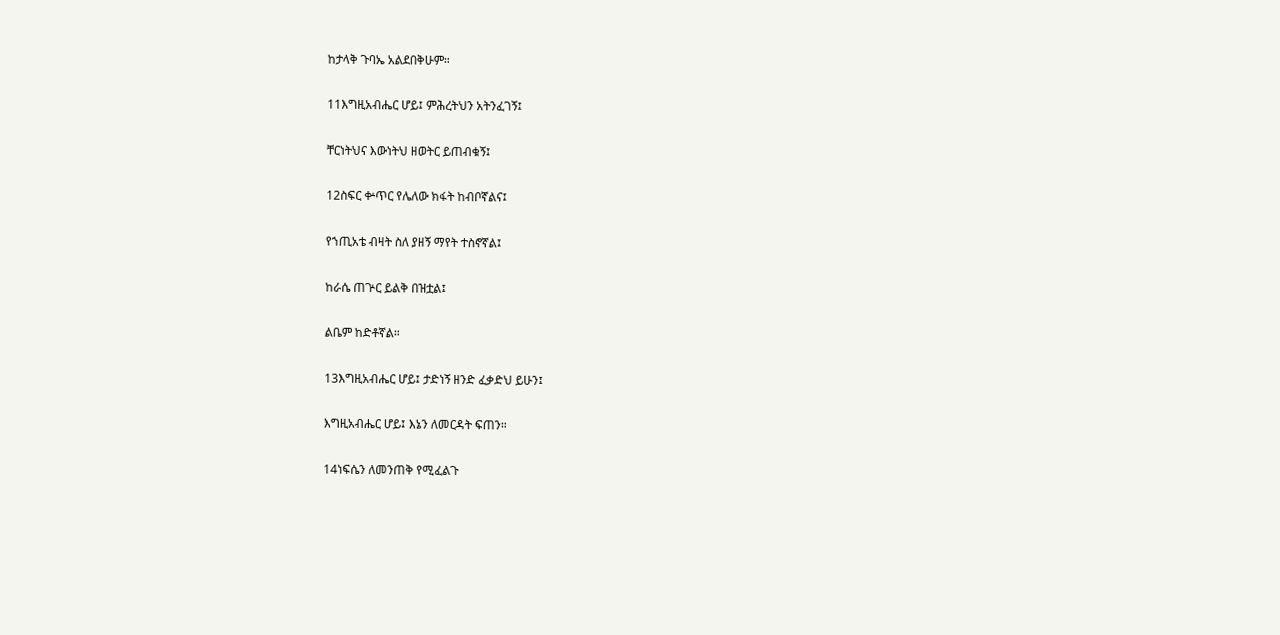ከታላቅ ጉባኤ አልደበቅሁም።

11እግዚአብሔር ሆይ፤ ምሕረትህን አትንፈገኝ፤

ቸርነትህና እውነትህ ዘወትር ይጠብቁኝ፤

12ስፍር ቍጥር የሌለው ክፋት ከብቦኛልና፤

የኀጢአቴ ብዛት ስለ ያዘኝ ማየት ተስኖኛል፤

ከራሴ ጠጕር ይልቅ በዝቷል፤

ልቤም ከድቶኛል።

13እግዚአብሔር ሆይ፤ ታድነኝ ዘንድ ፈቃድህ ይሁን፤

እግዚአብሔር ሆይ፤ እኔን ለመርዳት ፍጠን።

14ነፍሴን ለመንጠቅ የሚፈልጉ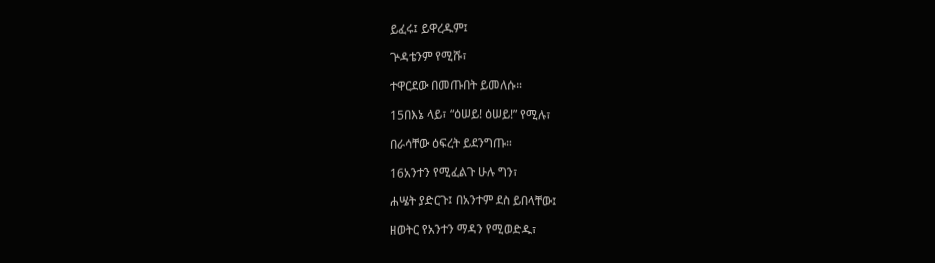ይፈሩ፤ ይዋረዱም፤

ጕዳቴንም የሚሹ፣

ተዋርደው በመጡበት ይመለሱ።

15በእኔ ላይ፣ “ዕሠይ! ዕሠይ!” የሚሉ፣

በራሳቸው ዕፍረት ይደንግጡ።

16አንተን የሚፈልጉ ሁሉ ግን፣

ሐሤት ያድርጉ፤ በአንተም ደስ ይበላቸው፤

ዘወትር የአንተን ማዳን የሚወድዱ፣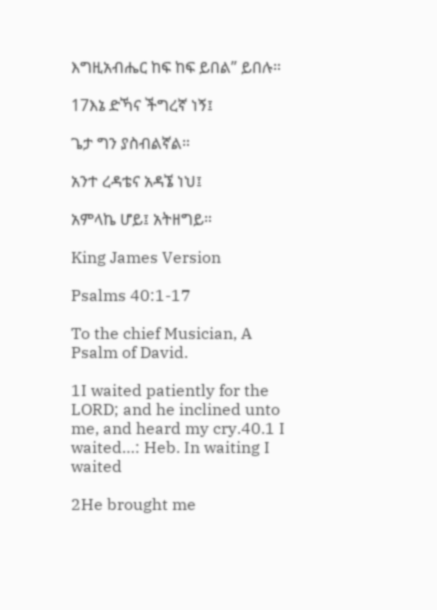እግዚአብሔር ከፍ ከፍ ይበል” ይበሉ።

17እኔ ድኻና ችግረኛ ነኝ፤

ጌታ ግን ያስብልኛል።

አንተ ረዳቴና አዳኜ ነህ፤

አምላኬ ሆይ፤ አትዘግይ።

King James Version

Psalms 40:1-17

To the chief Musician, A Psalm of David.

1I waited patiently for the LORD; and he inclined unto me, and heard my cry.40.1 I waited…: Heb. In waiting I waited

2He brought me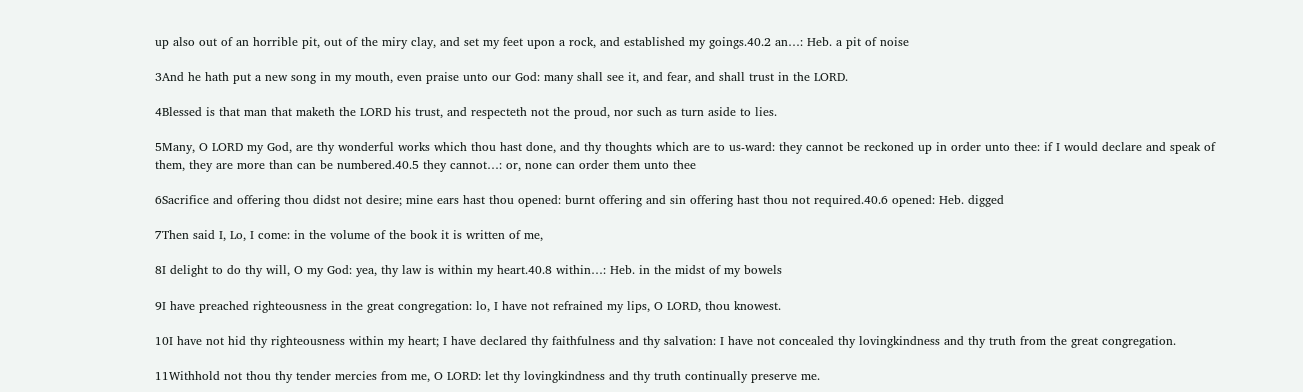up also out of an horrible pit, out of the miry clay, and set my feet upon a rock, and established my goings.40.2 an…: Heb. a pit of noise

3And he hath put a new song in my mouth, even praise unto our God: many shall see it, and fear, and shall trust in the LORD.

4Blessed is that man that maketh the LORD his trust, and respecteth not the proud, nor such as turn aside to lies.

5Many, O LORD my God, are thy wonderful works which thou hast done, and thy thoughts which are to us-ward: they cannot be reckoned up in order unto thee: if I would declare and speak of them, they are more than can be numbered.40.5 they cannot…: or, none can order them unto thee

6Sacrifice and offering thou didst not desire; mine ears hast thou opened: burnt offering and sin offering hast thou not required.40.6 opened: Heb. digged

7Then said I, Lo, I come: in the volume of the book it is written of me,

8I delight to do thy will, O my God: yea, thy law is within my heart.40.8 within…: Heb. in the midst of my bowels

9I have preached righteousness in the great congregation: lo, I have not refrained my lips, O LORD, thou knowest.

10I have not hid thy righteousness within my heart; I have declared thy faithfulness and thy salvation: I have not concealed thy lovingkindness and thy truth from the great congregation.

11Withhold not thou thy tender mercies from me, O LORD: let thy lovingkindness and thy truth continually preserve me.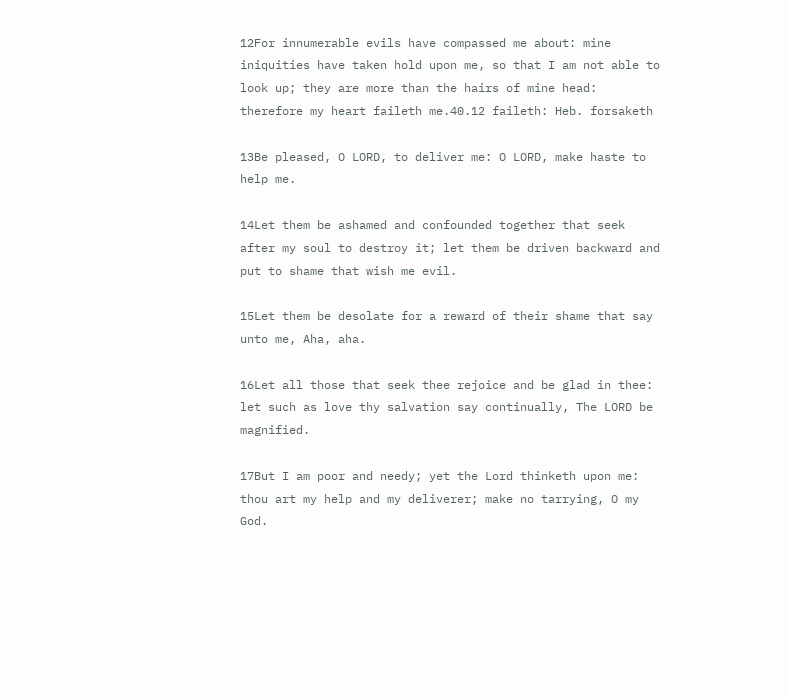12For innumerable evils have compassed me about: mine iniquities have taken hold upon me, so that I am not able to look up; they are more than the hairs of mine head: therefore my heart faileth me.40.12 faileth: Heb. forsaketh

13Be pleased, O LORD, to deliver me: O LORD, make haste to help me.

14Let them be ashamed and confounded together that seek after my soul to destroy it; let them be driven backward and put to shame that wish me evil.

15Let them be desolate for a reward of their shame that say unto me, Aha, aha.

16Let all those that seek thee rejoice and be glad in thee: let such as love thy salvation say continually, The LORD be magnified.

17But I am poor and needy; yet the Lord thinketh upon me: thou art my help and my deliverer; make no tarrying, O my God.